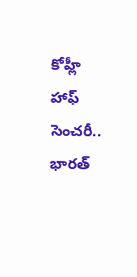కోహ్లీ హాఫ్ సెంచరీ.. భారత్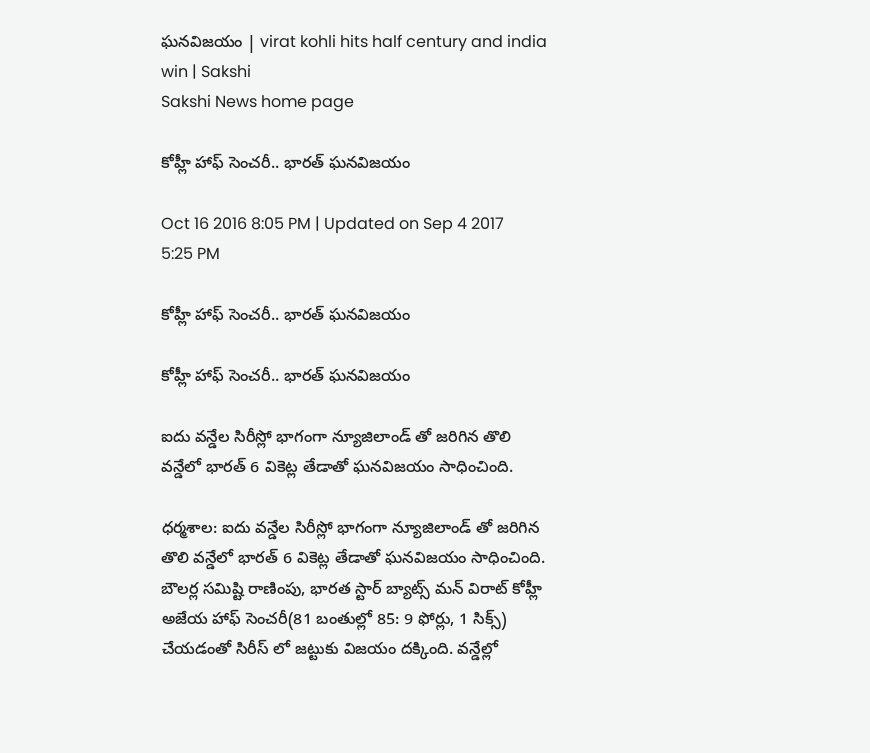ఘనవిజయం | virat kohli hits half century and india win | Sakshi
Sakshi News home page

కోహ్లీ హాఫ్ సెంచరీ.. భారత్ ఘనవిజయం

Oct 16 2016 8:05 PM | Updated on Sep 4 2017 5:25 PM

కోహ్లీ హాఫ్ సెంచరీ.. భారత్ ఘనవిజయం

కోహ్లీ హాఫ్ సెంచరీ.. భారత్ ఘనవిజయం

ఐదు వన్డేల సిరీస్లో భాగంగా న్యూజిలాండ్ తో జరిగిన తొలి వన్డేలో భారత్ 6 వికెట్ల తేడాతో ఘనవిజయం సాధించింది.

ధర్మశాల: ఐదు వన్డేల సిరీస్లో భాగంగా న్యూజిలాండ్ తో జరిగిన తొలి వన్డేలో భారత్ 6 వికెట్ల తేడాతో ఘనవిజయం సాధించింది. బౌలర్ల సమిష్టి రాణింపు, భారత స్టార్ బ్యాట్స్ మన్ విరాట్ కోహ్లీ అజేయ హాఫ్ సెంచరీ(81 బంతుల్లో 85: 9 ఫోర్లు, 1 సిక్స్) చేయడంతో సిరీస్ లో జట్టుకు విజయం దక్కింది. వన్డేల్లో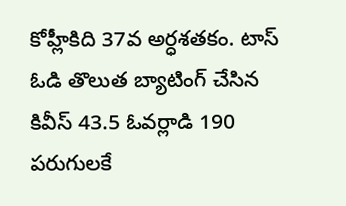కోహ్లీకిది 37వ అర్ధశతకం. టాస్ ఓడి తొలుత బ్యాటింగ్ చేసిన కివీస్ 43.5 ఓవర్లాడి 190 పరుగులకే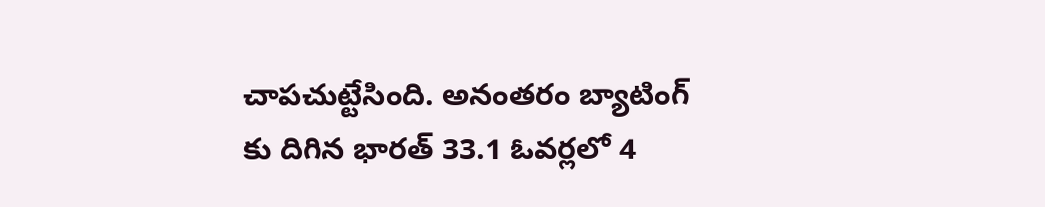చాపచుట్టేసింది. అనంతరం బ్యాటింగ్ కు దిగిన భారత్ 33.1 ఓవర్లలో 4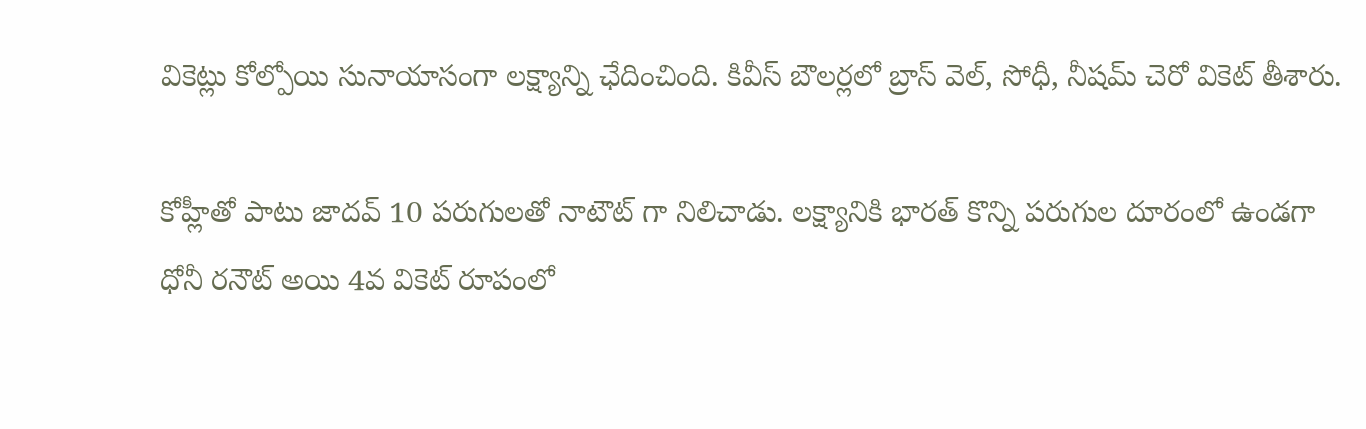వికెట్లు కోల్పోయి సునాయాసంగా లక్ష్యాన్ని ఛేదించింది. కివీస్ బౌలర్లలో బ్రాస్ వెల్, సోధీ, నీషమ్ చెరో వికెట్ తీశారు.

కోహ్లీతో పాటు జాదవ్ 10 పరుగులతో నాటౌట్ గా నిలిచాడు. లక్ష్యానికి భారత్ కొన్ని పరుగుల దూరంలో ఉండగా ధోనీ రనౌట్ అయి 4వ వికెట్ రూపంలో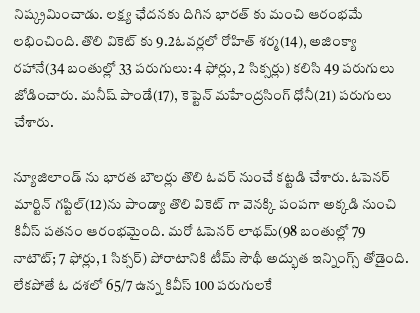నిష్క్రమించాడు. లక్ష్య ఛేదనకు దిగిన భారత్ కు మంచి ఆరంభమే లభించింది. తొలి వికెట్ కు 9.2ఓవర్లలో రోహిత్ శర్మ(14), అజింక్యా రహానే(34 బంతుల్లో 33 పరుగులు: 4 ఫోర్లు, 2 సిక్సర్లు) కలిసి 49 పరుగులు జోడించారు. మనీష్ పాండే(17), కెప్టెన్ మహేంద్రసింగ్ ధోనీ(21) పరుగులు చేశారు.

న్యూజిలాండ్ ను భారత బౌలర్లు తొలి ఓవర్ నుంచే కట్టడి చేశారు. ఓపెనర్ మార్టిన్ గప్టిల్(12)ను పాండ్యా తొలి వికెట్ గా వెనక్కి పంపగా అక్కడి నుంచి కివీస్ పతనం ఆరంభమైంది. మరో ఓపెనర్ లాథమ్(98 బంతుల్లో 79 నాటౌట్; 7 ఫోర్లు, 1 సిక్సర్) పోరాటానికి టీమ్ సౌథీ అద్భుత ఇన్నింగ్స్ తోడైంది. లేకపోతే ఓ దశలో 65/7 ఉన్న కివీస్ 100 పరుగులకే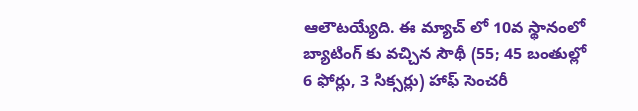ఆలౌటయ్యేది. ఈ మ్యాచ్ లో 10వ స్థానంలో బ్యాటింగ్ కు వచ్చిన సౌథీ (55; 45 బంతుల్లో 6 ఫోర్లు, 3 సిక్సర్లు) హాఫ్ సెంచరీ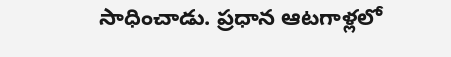సాధించాడు. ప్రధాన ఆటగాళ్లలో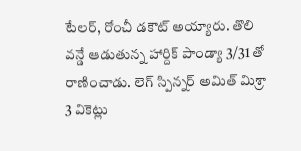టేలర్, రోంచీ డకౌట్ అయ్యారు. తొలి వన్డే ఆడుతున్న హార్దిక్ పాండ్యా 3/31 తో రాణించాడు. లెగ్ స్పిన్నర్ అమిత్ మిశ్రా 3 వికెట్లు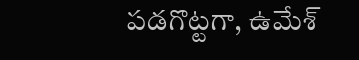పడగొట్టగా, ఉమేశ్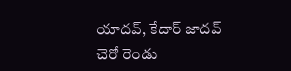యాదవ్, కేదార్ జాదవ్ చెరో రెండు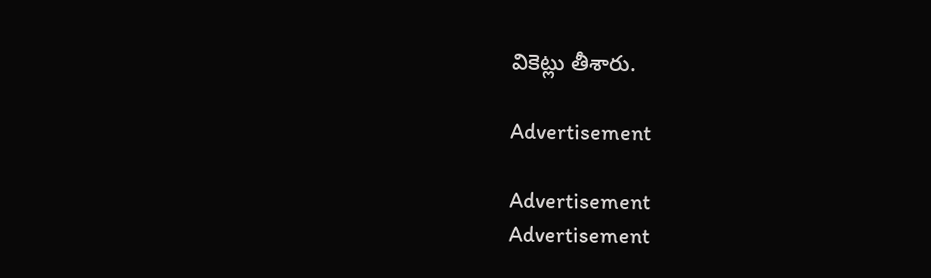వికెట్లు తీశారు.

Advertisement

Advertisement
Advertisement